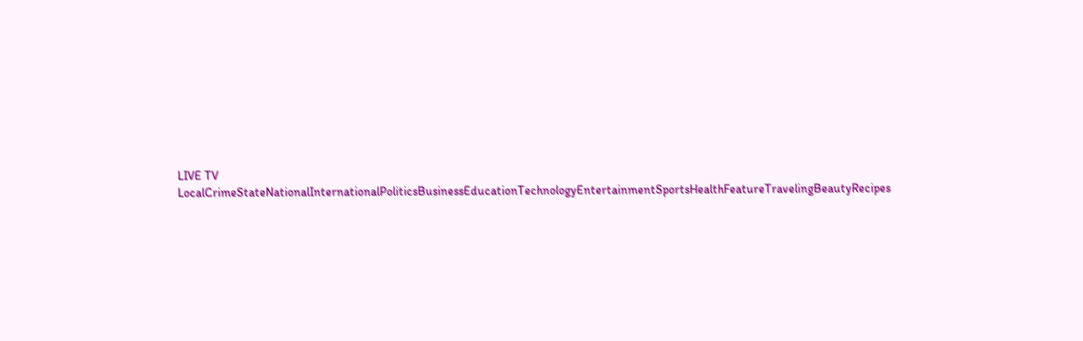LIVE TV LocalCrimeStateNationalInternationalPoliticsBusinessEducationTechnologyEntertainmentSportsHealthFeatureTravelingBeautyRecipes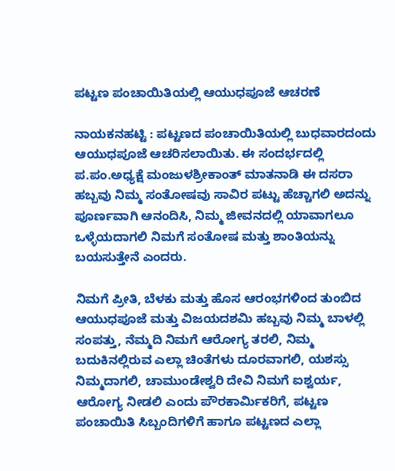ಪಟ್ಟಣ ಪಂಚಾಯಿತಿಯಲ್ಲಿ ಆಯುಧಪೂಜೆ ಆಚರಣೆ

ನಾಯಕನಹಟ್ಟಿ : ಪಟ್ಟಣದ ಪಂಚಾಯಿತಿಯಲ್ಲಿ ಬುಧವಾರದಂದು ಆಯುಧಪೂಜೆ ಆಚರಿಸಲಾಯಿತು. ಈ ಸಂದರ್ಭದಲ್ಲಿ ಪ.ಪಂ.ಅಧ್ಯಕ್ಷೆ ಮಂಜುಳಶ್ರೀಕಾಂತ್ ಮಾತನಾಡಿ ಈ ದಸರಾ ಹಬ್ಬವು ನಿಮ್ಮ ಸಂತೋಷವು ಸಾವಿರ ಪಟ್ಟು ಹೆಚ್ಚಾಗಲಿ ಅದನ್ನು ಪೂರ್ಣವಾಗಿ ಆನಂದಿಸಿ, ನಿಮ್ಮ ಜೀವನದಲ್ಲಿ ಯಾವಾಗಲೂ ಒಳ್ಳೆಯದಾಗಲಿ ನಿಮಗೆ ಸಂತೋಷ ಮತ್ತು ಶಾಂತಿಯನ್ನು ಬಯಸುತ್ತೇನೆ ಎಂದರು.

ನಿಮಗೆ ಪ್ರೀತಿ, ಬೆಳಕು ಮತ್ತು ಹೊಸ ಆರಂಭಗಳಿಂದ ತುಂಬಿದ ಆಯುಧಪೂಜೆ ಮತ್ತು ವಿಜಯದಶಮಿ ಹಬ್ಬವು ನಿಮ್ಮ ಬಾಳಲ್ಲಿ ಸಂಪತ್ತು, ನೆಮ್ಮದಿ ನಿಮಗೆ ಆರೋಗ್ಯ ತರಲಿ, ನಿಮ್ಮ ಬದುಕಿನಲ್ಲಿರುವ ಎಲ್ಲಾ ಚಿಂತೆಗಳು ದೂರವಾಗಲಿ, ಯಶಸ್ಸು ನಿಮ್ಮದಾಗಲಿ, ಚಾಮುಂಡೇಶ್ವರಿ ದೇವಿ ನಿಮಗೆ ಐಶ್ವರ್ಯ, ಆರೋಗ್ಯ ನೀಡಲಿ ಎಂದು ಪೌರಕಾರ್ಮಿಕರಿಗೆ, ಪಟ್ಟಣ ಪಂಚಾಯಿತಿ ಸಿಬ್ಬಂದಿಗಳಿಗೆ ಹಾಗೂ ಪಟ್ಟಣದ ಎಲ್ಲಾ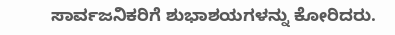ಸಾರ್ವಜನಿಕರಿಗೆ ಶುಭಾಶಯಗಳನ್ನು ಕೋರಿದರು.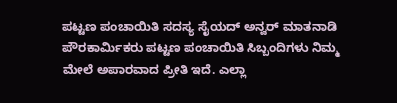ಪಟ್ಟಣ ಪಂಚಾಯಿತಿ ಸದಸ್ಯ ಸೈಯದ್ ಅನ್ವರ್ ಮಾತನಾಡಿ ಪೌರಕಾರ್ಮಿಕರು ಪಟ್ಟಣ ಪಂಚಾಯಿತಿ ಸಿಬ್ಬಂದಿಗಳು ನಿಮ್ಮ ಮೇಲೆ ಅಪಾರವಾದ ಪ್ರೀತಿ ಇದೆ. ಎಲ್ಲಾ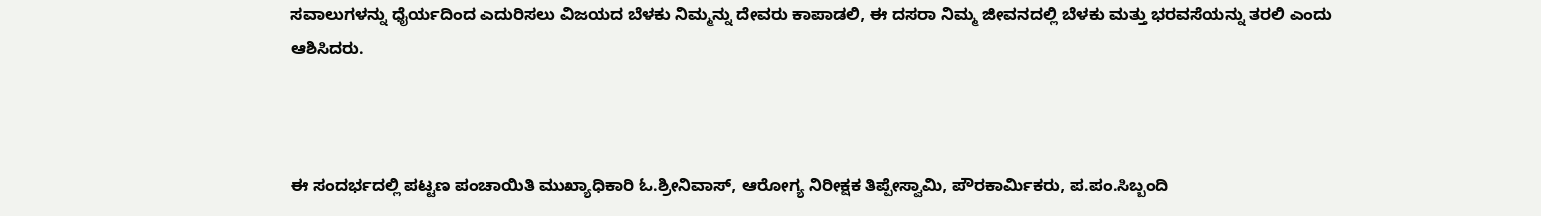ಸವಾಲುಗಳನ್ನು ಧೈರ್ಯದಿಂದ ಎದುರಿಸಲು ವಿಜಯದ ಬೆಳಕು ನಿಮ್ಮನ್ನು ದೇವರು ಕಾಪಾಡಲಿ, ಈ ದಸರಾ ನಿಮ್ಮ ಜೀವನದಲ್ಲಿ ಬೆಳಕು ಮತ್ತು ಭರವಸೆಯನ್ನು ತರಲಿ ಎಂದು ಆಶಿಸಿದರು.



ಈ ಸಂದರ್ಭದಲ್ಲಿ ಪಟ್ಟಣ ಪಂಚಾಯಿತಿ ಮುಖ್ಯಾಧಿಕಾರಿ ಓ.ಶ್ರೀನಿವಾಸ್, ಆರೋಗ್ಯ ನಿರೀಕ್ಷಕ ತಿಪ್ಪೇಸ್ವಾಮಿ, ಪೌರಕಾರ್ಮಿಕರು, ಪ.ಪಂ.ಸಿಬ್ಬಂದಿ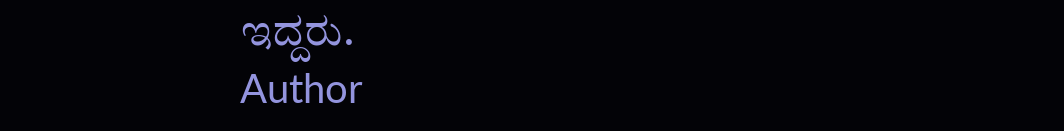ಇದ್ದರು.
Author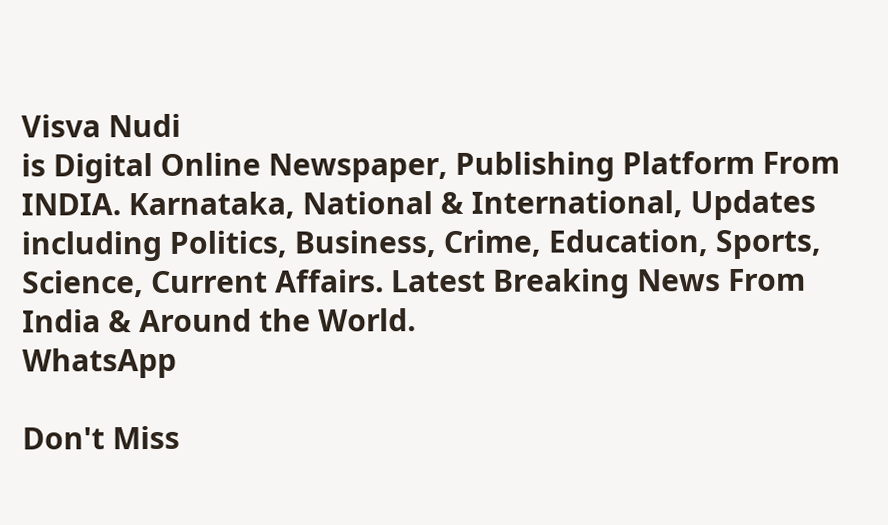Visva Nudi
is Digital Online Newspaper, Publishing Platform From INDIA. Karnataka, National & International, Updates including Politics, Business, Crime, Education, Sports, Science, Current Affairs. Latest Breaking News From India & Around the World.
WhatsApp

Don't Miss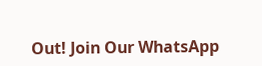Out! Join Our WhatsApp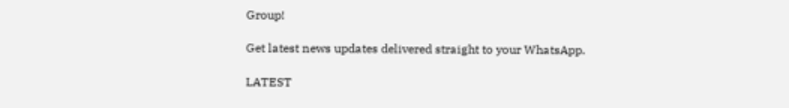Group!

Get latest news updates delivered straight to your WhatsApp.

LATEST